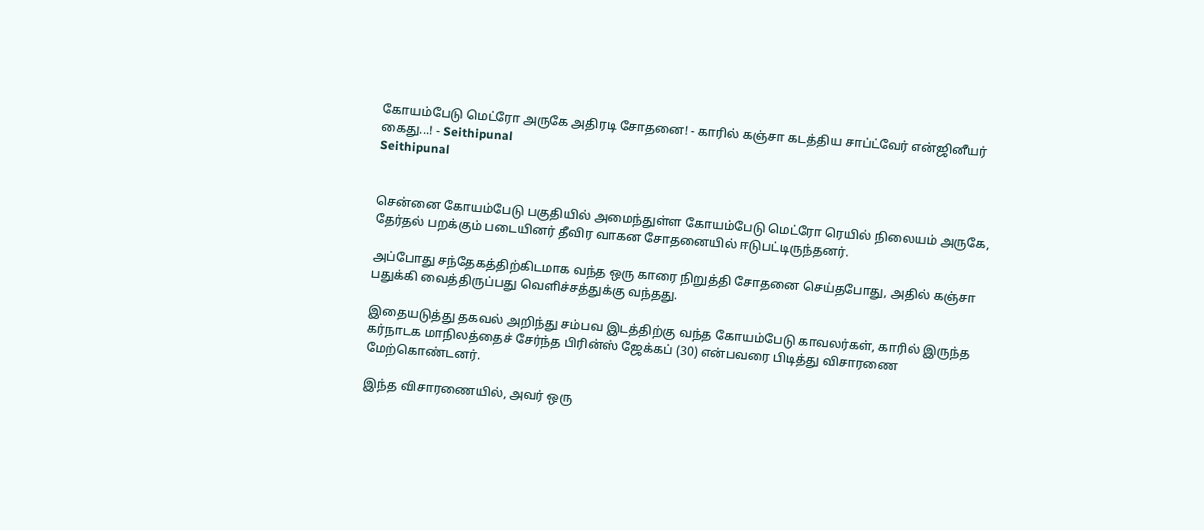கோயம்பேடு மெட்ரோ அருகே அதிரடி சோதனை! - காரில் கஞ்சா கடத்திய சாப்ட்வேர் என்ஜினீயர் கைது...! - Seithipunal
Seithipunal


சென்னை கோயம்பேடு பகுதியில் அமைந்துள்ள கோயம்பேடு மெட்ரோ ரெயில் நிலையம் அருகே, தேர்தல் பறக்கும் படையினர் தீவிர வாகன சோதனையில் ஈடுபட்டிருந்தனர்.

அப்போது சந்தேகத்திற்கிடமாக வந்த ஒரு காரை நிறுத்தி சோதனை செய்தபோது, அதில் கஞ்சா பதுக்கி வைத்திருப்பது வெளிச்சத்துக்கு வந்தது.

இதையடுத்து தகவல் அறிந்து சம்பவ இடத்திற்கு வந்த கோயம்பேடு காவலர்கள், காரில் இருந்த கர்நாடக மாநிலத்தைச் சேர்ந்த பிரின்ஸ் ஜேக்கப் (30) என்பவரை பிடித்து விசாரணை மேற்கொண்டனர்.

இந்த விசாரணையில், அவர் ஒரு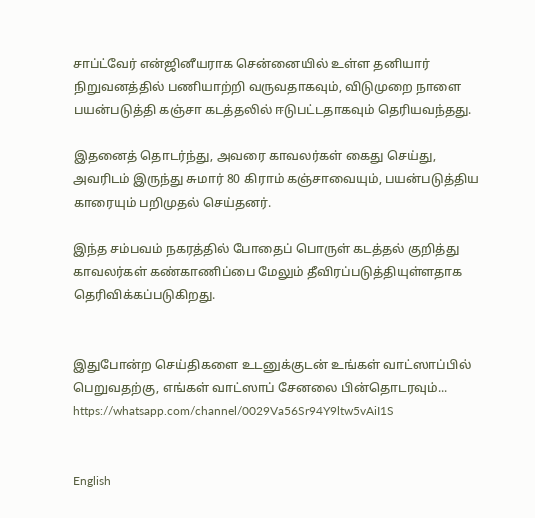சாப்ட்வேர் என்ஜினீயராக சென்னையில் உள்ள தனியார் நிறுவனத்தில் பணியாற்றி வருவதாகவும், விடுமுறை நாளை பயன்படுத்தி கஞ்சா கடத்தலில் ஈடுபட்டதாகவும் தெரியவந்தது.

இதனைத் தொடர்ந்து, அவரை காவலர்கள் கைது செய்து, அவரிடம் இருந்து சுமார் 80 கிராம் கஞ்சாவையும், பயன்படுத்திய காரையும் பறிமுதல் செய்தனர்.

இந்த சம்பவம் நகரத்தில் போதைப் பொருள் கடத்தல் குறித்து காவலர்கள் கண்காணிப்பை மேலும் தீவிரப்படுத்தியுள்ளதாக தெரிவிக்கப்படுகிறது.


இதுபோன்ற செய்திகளை உடனுக்குடன் உங்கள் வாட்ஸாப்பில் பெறுவதற்கு, எங்கள் வாட்ஸாப் சேனலை பின்தொடரவும்... https://whatsapp.com/channel/0029Va56Sr94Y9ltw5vAiI1S


English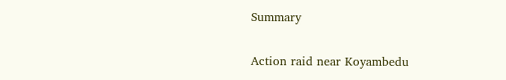Summary

Action raid near Koyambedu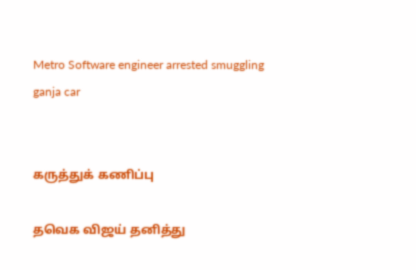Metro Software engineer arrested smuggling ganja car


கருத்துக் கணிப்பு

தவெக விஜய் தனித்து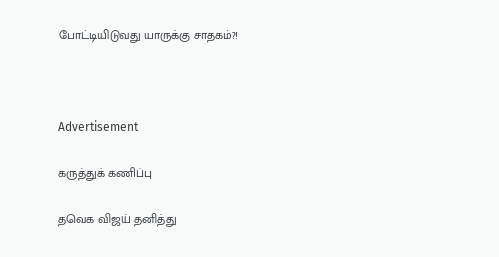போட்டியிடுவது யாருக்கு சாதகம்?!



Advertisement

கருத்துக் கணிப்பு

தவெக விஜய் தனித்து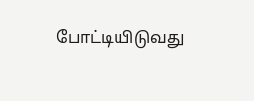போட்டியிடுவது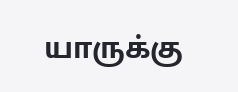யாருக்கு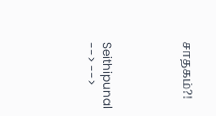சாதகம்?!




Seithipunal
--> -->